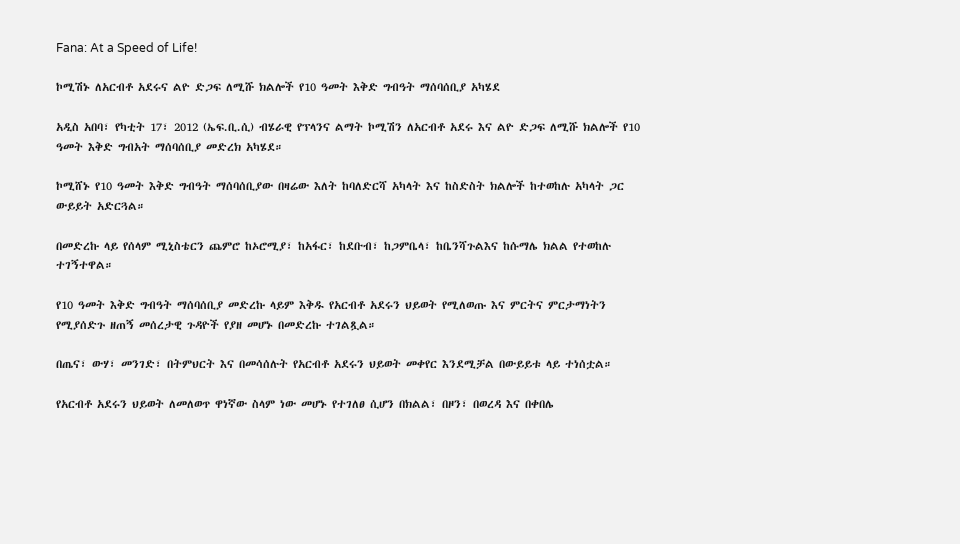Fana: At a Speed of Life!

ኮሚሽኑ ለአርብቶ አደሩና ልዮ ድጋፍ ለሚሹ ክልሎች የ10 ዓመት እቅድ ግብዓት ማሰባሰቢያ አካሄደ

አዲስ አበባ፣ የካቲት 17፣ 2012 (ኤፍ.ቢ.ሲ) ብሄራዊ የፕላንና ልማት ኮሚሽን ለአርብቶ አደሩ እና ልዮ ድጋፍ ለሚሹ ክልሎች የ10 ዓመት እቅድ ግብአት ማሰባሰቢያ መድረክ አካሄደ።

ኮሚሸኑ የ10 ዓመት እቅድ ግብዓት ማሰባሰቢያው በዛሬው እለት ከባለድርሻ አካላት እና ከስድስት ክልሎች ከተወከሉ አካላት ጋር ውይይት አድርጓል።

በመድረኩ ላይ የሰላም ሚኒስቴርን ጨምሮ ከኦሮሚያ፣ ከአፋር፣ ከደቡብ፣ ከጋምቤላ፣ ከቤንሻጉልእና ከሱማሌ ክልል የተወከሉ ተገኝተዋል።

የ10 ዓመት እቅድ ግብዓት ማሰባሰቢያ መድረኩ ላይም እቅዱ የአርብቶ አደሩን ህይወት የሚለወጡ እና ምርትና ምርታማነትን የሚያሰድጉ ዘጠኝ መሰረታዊ ጉዳዮች የያዘ መሆኑ በመድረኩ ተገልጿል።

በጤና፣ ውሃ፣ መንገድ፣ በትምህርት እና በመሳሰሉት የአርብቶ አደሩን ህይወት መቀየር እንደሚቻል በውይይቱ ላይ ተነሰቷል።

የአርብቶ አደሩን ህይወት ለመለወጥ ዋነኛው ስላም ነው መሆኑ የተገለፀ ሲሆን በክልል፣ በዞን፣ በወረዳ እና በቀበሌ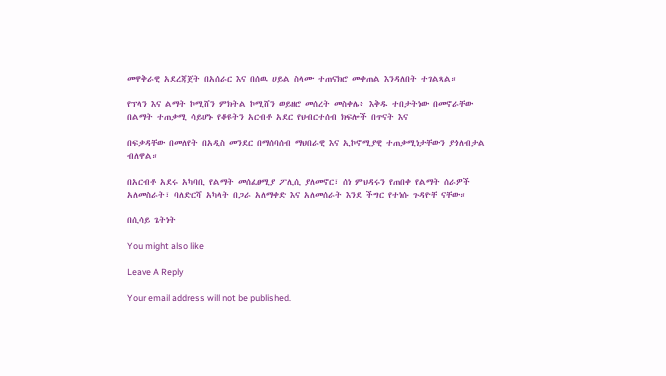መዋቅራዊ አደረጃጀት በአሰራር እና በሰዉ ሀይል ስላሙ ተጠናክሮ መቀጠል እንዳለበት ተገልጻል።

የፕላን እና ልማት ኮሚሸን ምክትል ኮሚሸን ወይዘሮ መሰረት መስቀሌ፥ እቅዱ ተበታትነው በመኖራቸው በልማት ተጠቃሚ ሳይሆኑ የቆዩትን አርብቶ አደር የህብርተሰብ ክፍሎች በጥናት እና

በፍቃዳቸው በመለየት በአዲስ መንደር በማሰባሰብ ማህበራዊ እና ኢኮኖሚያዊ ተጠቃሚነታቸውን ያጎለብታል ብለዋል።

በአርብቶ አደሩ አካባቢ የልማት መሰፈፀሚያ ፖሊሲ ያለመኖር፣ ሰነ ምህዳሩን የጠበቀ የልማት ሰራዎች አለመስራት፣ ባለድርሻ አካላት በጋራ አለማቀድ እና አለመሰራት እንደ ችግር የተነሱ ጉዳዮቸ ናቸው።

በሲሳይ ጌትነት

You might also like

Leave A Reply

Your email address will not be published.